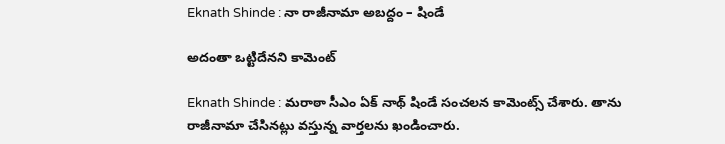Eknath Shinde : నా రాజీనామా అబ‌ద్దం – షిండే

అదంతా ఒట్టిదేన‌ని కామెంట్

Eknath Shinde : మ‌రాఠా సీఎం ఏక్ నాథ్ షిండే సంచ‌ల‌న కామెంట్స్ చేశారు. తాను రాజీనామా చేసిన‌ట్లు వస్తున్న వార్త‌ల‌ను ఖండించారు.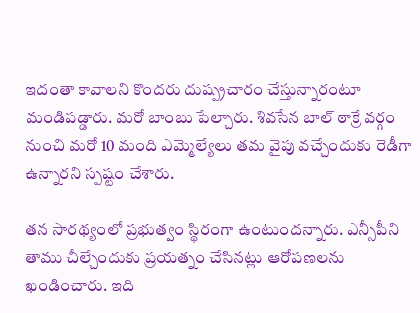ఇదంతా కావాల‌ని కొంద‌రు దుష్ప్ర‌చారం చేస్తున్నారంటూ మండిప‌డ్డారు. మ‌రో బాంబు పేల్చారు. శివ‌సేన బాల్ ఠాక్రే వ‌ర్గం నుంచి మ‌రో 10 మంది ఎమ్మెల్యేలు త‌మ వైపు వ‌చ్చేందుకు రెడీగా ఉన్నార‌ని స్ప‌ష్టం చేశారు.

త‌న సార‌థ్యంలో ప్ర‌భుత్వం స్థిరంగా ఉంటుంద‌న్నారు. ఎన్సీపీని తాము చీల్చేందుకు ప్ర‌య‌త్నం చేసిన‌ట్లు ఆరోప‌ణ‌ల‌ను ఖండించారు. ఇది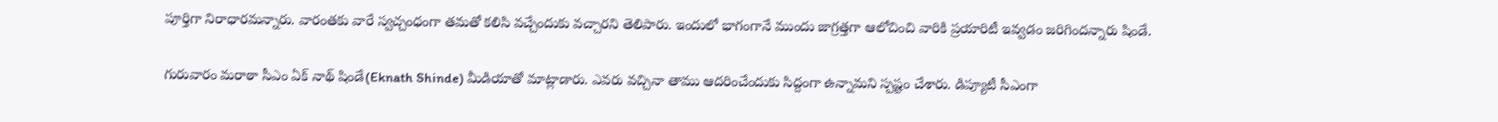పూర్తిగా నిరాధార‌మ‌న్నారు. వారంత‌కు వారే స్వ‌చ్చంధంగా త‌మ‌తో క‌లిసి వ‌చ్చేందుకు వ‌చ్చార‌ని తెలిపారు. ఇందులో భాగంగానే ముందు జాగ్ర‌త్తగా ఆలోచించి వారికి ప్ర‌యారిటీ ఇవ్వ‌డం జ‌రిగింద‌న్నారు షిండే.

గురువారం మ‌రాఠా సీఎం ఏక్ నాథ్ షిండే(Eknath Shinde) మీడియాతో మాట్లాడారు. ఎవ‌రు వ‌చ్చినా తాము ఆద‌రించేందుకు సిద్దంగా ఉన్నామ‌ని స్పష్టం చేశారు. డిప్యూటీ సీఎంగా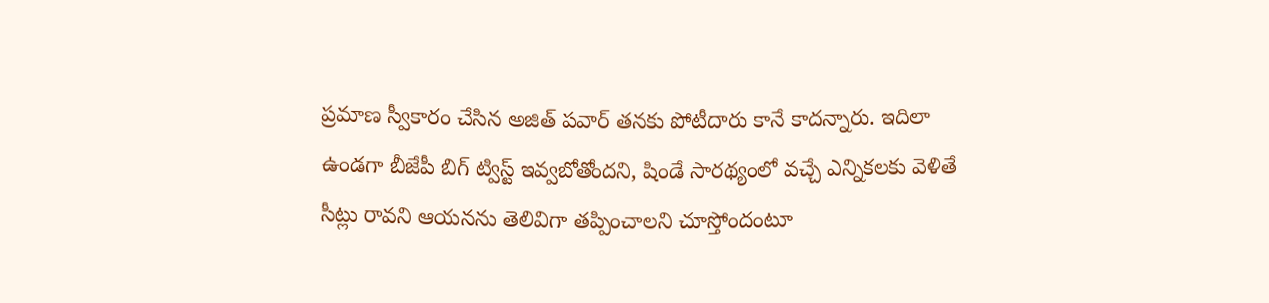ప్ర‌మాణ స్వీకారం చేసిన అజిత్ ప‌వార్ త‌న‌కు పోటీదారు కానే కాద‌న్నారు. ఇదిలా ఉండ‌గా బీజేపీ బిగ్ ట్విస్ట్ ఇవ్వ‌బోతోంద‌ని, షిండే సార‌థ్యంలో వ‌చ్చే ఎన్నిక‌ల‌కు వెళితే సీట్లు రావ‌ని ఆయ‌న‌ను తెలివిగా త‌ప్పించాల‌ని చూస్తోందంటూ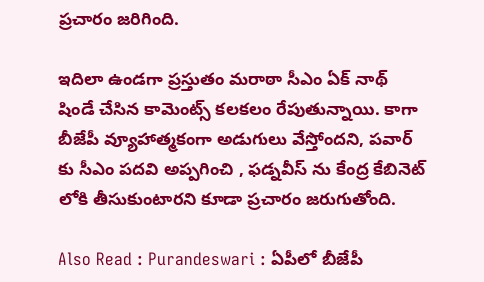ప్ర‌చారం జ‌రిగింది.

ఇదిలా ఉండ‌గా ప్ర‌స్తుతం మ‌రాఠా సీఎం ఏక్ నాథ్ షిండే చేసిన కామెంట్స్ క‌ల‌క‌లం రేపుతున్నాయి. కాగా బీజేపీ వ్యూహాత్మ‌కంగా అడుగులు వేస్తోంద‌ని, ప‌వార్ కు సీఎం ప‌ద‌వి అప్ప‌గించి , ఫ‌డ్న‌వీస్ ను కేంద్ర కేబినెట్ లోకి తీసుకుంటార‌ని కూడా ప్ర‌చారం జ‌రుగుతోంది.

Also Read : Purandeswari : ఏపీలో బీజేపీ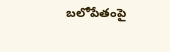బలోపేతంపై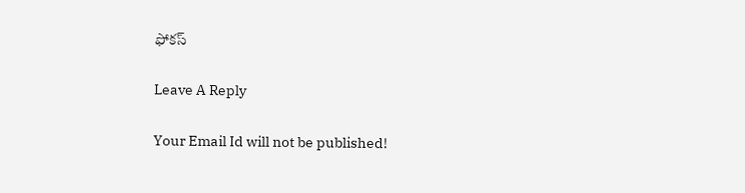ఫోక‌స్

Leave A Reply

Your Email Id will not be published!